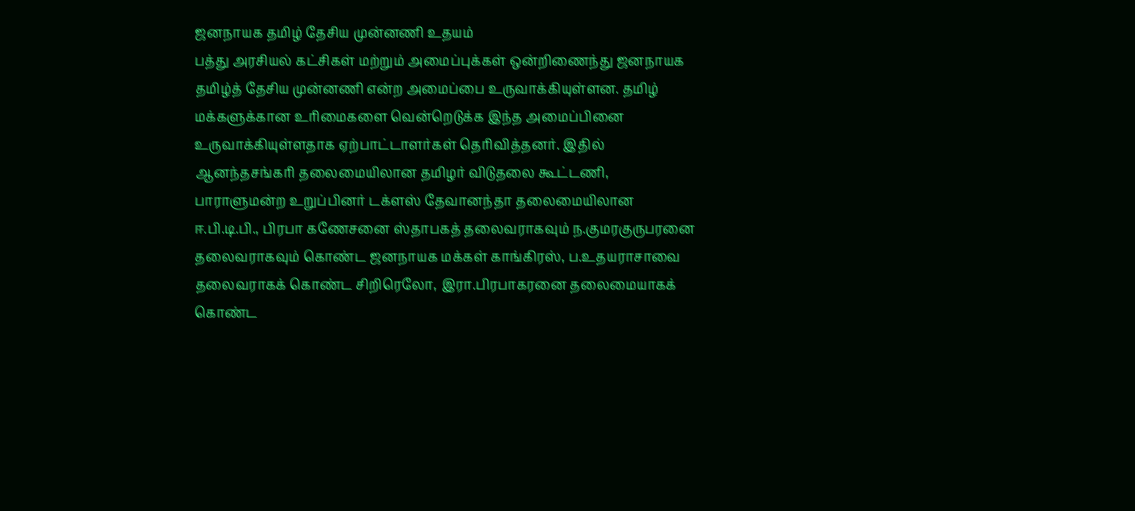ஜனநாயக தமிழ் தேசிய முன்னணி உதயம்
பத்து அரசியல் கட்சிகள் மற்றும் அமைப்புக்கள் ஒன்றிணைந்து ஜனநாயக தமிழ்த் தேசிய முன்னணி என்ற அமைப்பை உருவாக்கியுள்ளன. தமிழ் மக்களுக்கான உரிமைகளை வென்றெடுக்க இந்த அமைப்பினை உருவாக்கியுள்ளதாக ஏற்பாட்டாளர்கள் தெரிவித்தனர். இதில் ஆனந்தசங்கரி தலைமையிலான தமிழர் விடுதலை கூட்டணி, பாராளுமன்ற உறுப்பினர் டக்ளஸ் தேவானந்தா தலைமையிலான ஈ.பி.டி.பி., பிரபா கணேசனை ஸ்தாபகத் தலைவராகவும் ந.குமரகுருபரனை தலைவராகவும் கொண்ட ஜனநாயக மக்கள் காங்கிரஸ், ப.உதயராசாவை தலைவராகக் கொண்ட சிறிரெலோ, இரா.பிரபாகரனை தலைமையாகக் கொண்ட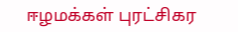ஈழமக்கள் புரட்சிகர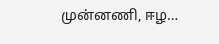முன்னணி, ஈழ…